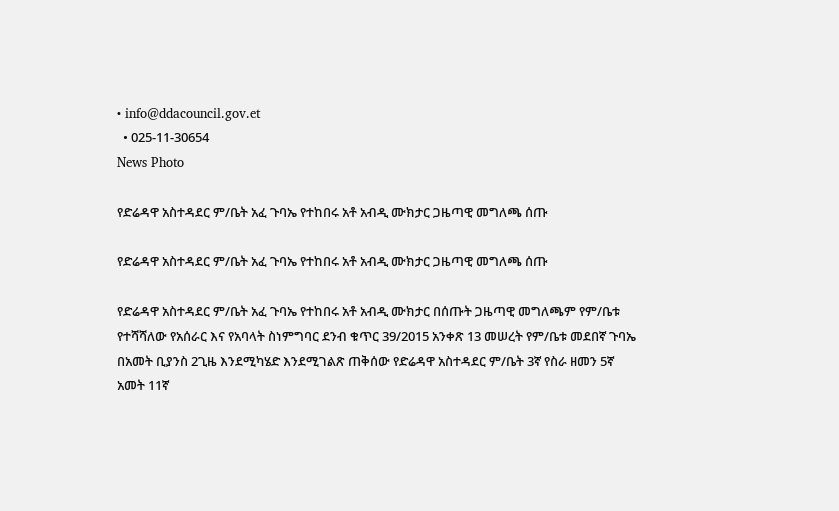• info@ddacouncil.gov.et
  • 025-11-30654
News Photo

የድሬዳዋ አስተዳደር ም/ቤት አፈ ጉባኤ የተከበሩ አቶ አብዲ ሙክታር ጋዜጣዊ መግለጫ ሰጡ

የድሬዳዋ አስተዳደር ም/ቤት አፈ ጉባኤ የተከበሩ አቶ አብዲ ሙክታር ጋዜጣዊ መግለጫ ሰጡ

የድሬዳዋ አስተዳደር ም/ቤት አፈ ጉባኤ የተከበሩ አቶ አብዲ ሙክታር በሰጡት ጋዜጣዊ መግለጫም የም/ቤቱ የተሻሻለው የአሰራር እና የአባላት ስነምግባር ደንብ ቁጥር 39/2015 አንቀጽ 13 መሠረት የም/ቤቱ መደበኛ ጉባኤ በአመት ቢያንስ 2ጊዜ እንደሚካሄድ እንደሚገልጽ ጠቅሰው የድሬዳዋ አስተዳደር ም/ቤት 3ኛ የስራ ዘመን 5ኛ አመት 11ኛ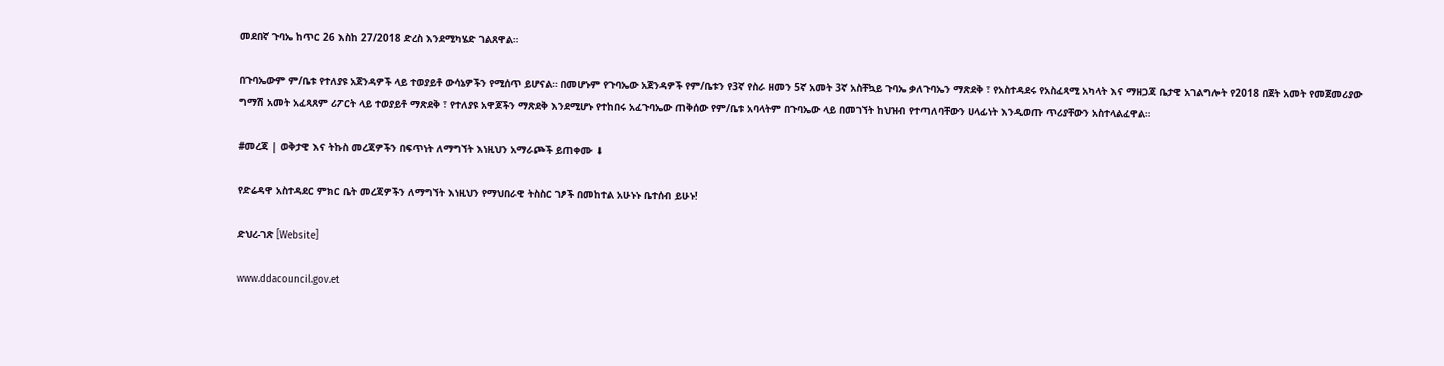መደበኛ ጉባኤ ከጥር 26 እስከ 27/2018 ድረስ እንደሚካሄድ ገልጸዋል።

በጉባኤውም ም/ቤቱ የተለያዩ አጀንዳዎች ላይ ተወያይቶ ውሳኔዎችን የሚሰጥ ይሆናል። በመሆኑም የጉባኤው አጀንዳዎች የም/ቤቱን የ3ኛ የስራ ዘመን 5ኛ አመት 3ኛ አስቸኳይ ጉባኤ ቃለጉባኤን ማጽደቅ ፣ የአስተዳደሩ የአስፈጻሚ አካላት እና ማዘጋጃ ቤታዊ አገልግሎት የ2018 በጀት አመት የመጀመሪያው ግማሽ አመት አፈጻጸም ሪፖርት ላይ ተወያይቶ ማጽደቅ ፣ የተለያዩ አዋጆችን ማጽደቅ እንደሚሆኑ የተከበሩ አፈጉባኤው ጠቅሰው የም/ቤቱ አባላትም በጉባኤው ላይ በመገኘት ከህዝብ የተጣለባቸውን ሀላፊነት እንዲወጡ ጥሪያቸውን አስተላልፈዋል።

#መረጃ | ወቅታዊ እና ትኩስ መረጃዎችን በፍጥነት ለማግኘት እነዚህን አማራጮች ይጠቀሙ ⬇

የድሬዳዋ አስተዳደር ምክር ቤት መረጃዎችን ለማግኘት እነዚህን የማህበራዊ ትስስር ገፆች በመከተል አሁኑኑ ቤተሰብ ይሁኑ!

ድህረ-ገጽ [Website]

www.ddacouncil.gov.et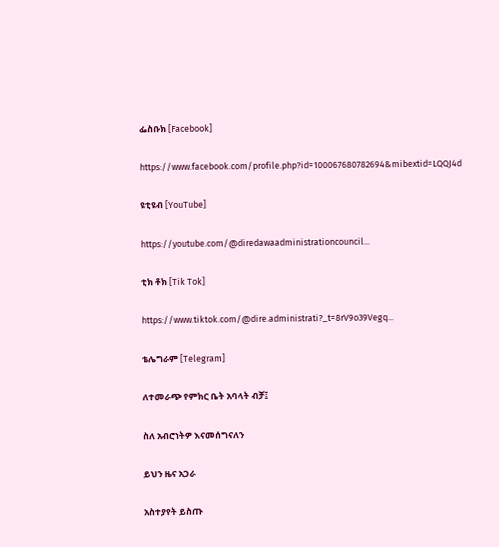ፌስቡክ [Facebook]

https://www.facebook.com/profile.php?id=100067680782694&mibextid=LQQJ4d

ዩቲዩብ [YouTube]

https://youtube.com/@diredawaadministrationcouncil...

ቲክ ቶክ [Tik Tok]

https://www.tiktok.com/@dire.administrati?_t=8rV9o39Vegq...

ቴሌግራም [Telegram]

ለተመራጭ የምክር ቤት አባላት ብቻ፤

ስለ አብሮነትዎ እናመሰግናለን

ይህን ዜና አጋራ

አስተያየት ይስጡ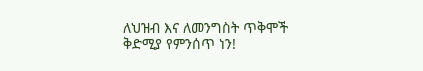ለህዝብ እና ለመንግስት ጥቅሞች ቅድሚያ የምንሰጥ ነን!